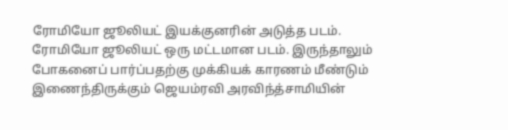ரோமியோ ஜூலியட் இயக்குனரின் அடுத்த படம். ரோமியோ ஜூலியட் ஒரு மட்டமான படம். இருந்தாலும் போகனைப் பார்ப்பதற்கு முக்கியக் காரணம் மீண்டும் இணைந்திருக்கும் ஜெயம்ரவி அரவிந்த்சாமியின்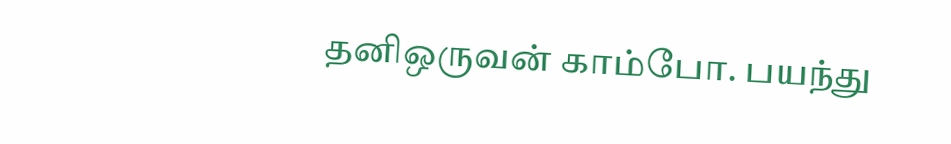தனிஒருவன் காம்போ. பயந்து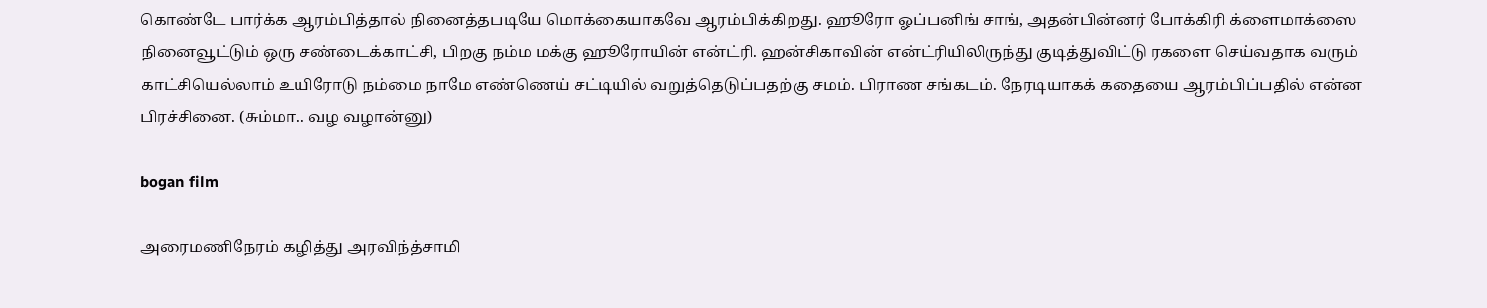கொண்டே பார்க்க ஆரம்பித்தால் நினைத்தபடியே மொக்கையாகவே ஆரம்பிக்கிறது. ஹூரோ ஓப்பனிங் சாங், அதன்பின்னர் போக்கிரி க்ளைமாக்ஸை நினைவூட்டும் ஒரு சண்டைக்காட்சி, பிறகு நம்ம மக்கு ஹூரோயின் என்ட்ரி. ஹன்சிகாவின் என்ட்ரியிலிருந்து குடித்துவிட்டு ரகளை செய்வதாக வரும் காட்சியெல்லாம் உயிரோடு நம்மை நாமே எண்ணெய் சட்டியில் வறுத்தெடுப்பதற்கு சமம். பிராண சங்கடம். நேரடியாகக் கதையை ஆரம்பிப்பதில் என்ன பிரச்சினை. (சும்மா.. வழ வழான்னு)

bogan film

அரைமணிநேரம் கழித்து அரவிந்த்சாமி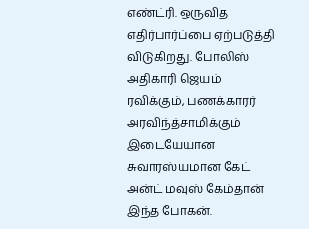எண்ட்ரி. ஒருவித எதிர்பார்ப்பை ஏற்படுத்தி விடுகிறது. போலிஸ் அதிகாரி ஜெயம் ரவிக்கும், பணக்காரர் அரவிந்த்சாமிக்கும் இடையேயான சுவாரஸ்யமான கேட் அன்ட் மவுஸ் கேம்தான் இந்த போகன்.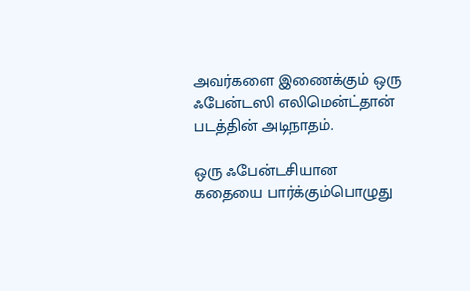அவர்களை இணைக்கும் ஒரு ஃபேன்டஸி எலிமென்ட்தான் படத்தின் அடிநாதம்.

ஒரு ஃபேன்டசியான கதையை பார்க்கும்பொழுது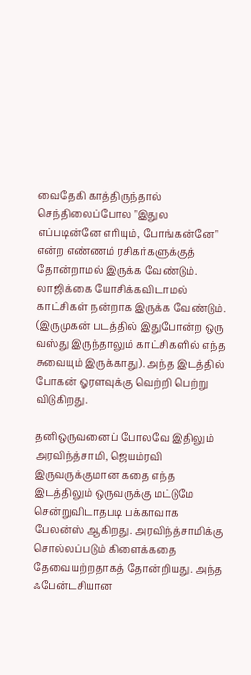வைதேகி காத்திருந்தால் செந்திலைப்போல "இதுல எப்படின்னே எரியும், போங்கன்னே" என்ற எண்ணம் ரசிகர்களுக்குத் தோன்றாமல் இருக்க வேண்டும். லாஜிக்கை யோசிக்கவிடாமல் காட்சிகள் நன்றாக இருக்க வேண்டும். (இருமுகன் படத்தில் இதுபோன்ற ஒரு வஸ்து இருந்தாலும் காட்சிகளில் எந்த சுவையும் இருக்காது). அந்த இடத்தில் போகன் ஓரளவுக்கு வெற்றி பெற்று விடுகிறது.

தனிஒருவனைப் போலவே இதிலும் அரவிந்த்சாமி, ஜெயம்ரவி இருவருக்குமான கதை எந்த இடத்திலும் ஒருவருக்கு மட்டுமே சென்றுவிடாதபடி பக்காவாக பேலன்ஸ் ஆகிறது. அரவிந்த்சாமிக்கு சொல்லப்படும் கிளைக்கதை தேவையற்றதாகத் தோன்றியது. அந்த ஃபேன்டசியான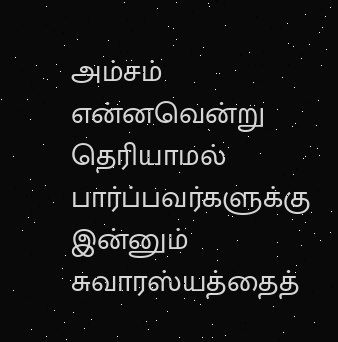அம்சம் என்னவென்று தெரியாமல் பார்ப்பவர்களுக்கு இன்னும் சுவாரஸ்யத்தைத்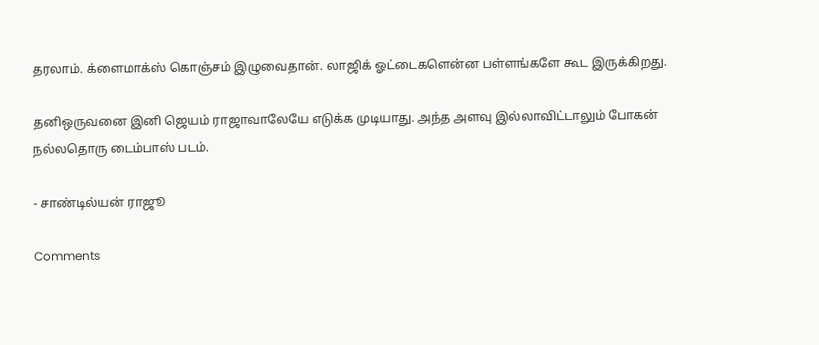தரலாம். க்ளைமாக்ஸ் கொஞ்சம் இழுவைதான். லாஜிக் ஓட்டைகளென்ன பள்ளங்களே கூட இருக்கிறது.

தனிஒருவனை இனி ஜெயம் ராஜாவாலேயே எடுக்க முடியாது. அந்த அளவு இல்லாவிட்டாலும் போகன் நல்லதொரு டைம்பாஸ் படம்.

- சாண்டில்யன் ராஜூ

Comments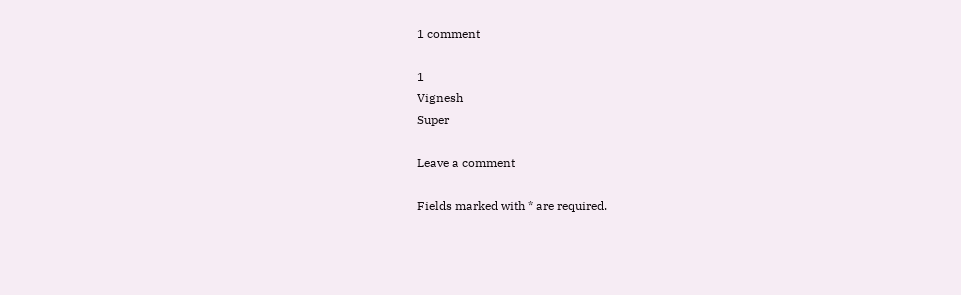1 comment

1
Vignesh
Super

Leave a comment

Fields marked with * are required.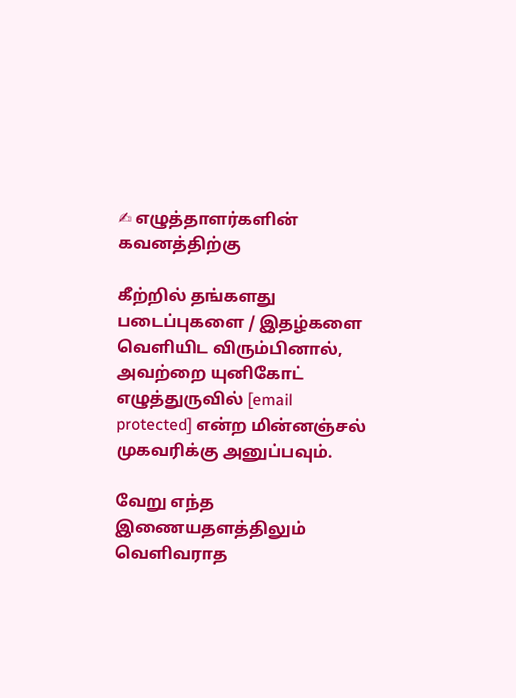✍ எழுத்தாளர்களின் கவனத்திற்கு

கீற்றில் தங்களது படைப்புகளை / இதழ்களை வெளியிட விரும்பினால், அவற்றை யுனிகோட் எழுத்துருவில் [email protected] என்ற மின்னஞ்சல் முகவரிக்கு அனுப்பவும்.

வேறு எந்த இணையதளத்திலும் வெளிவராத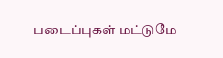படைப்புகள் மட்டுமே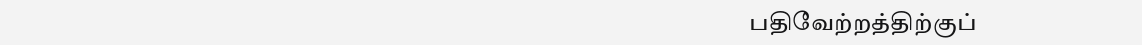பதிவேற்றத்திற்குப்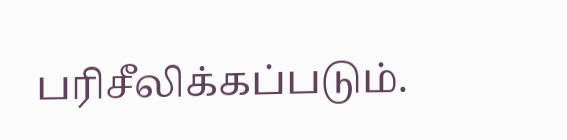பரிசீலிக்கப்படும்.